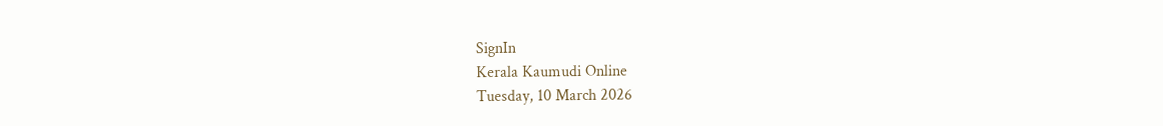SignIn
Kerala Kaumudi Online
Tuesday, 10 March 2026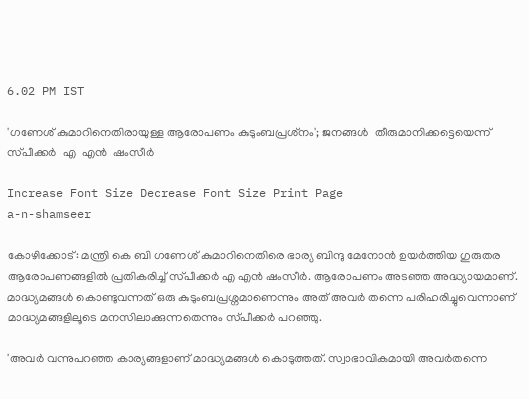6.02 PM IST

'ഗണേശ് കുമാറിനെതിരായുള്ള ആരോപണം കുടുംബപ്രശ്‌നം'; ജനങ്ങൾ  തീരുമാനിക്കട്ടെയെന്ന് സ്‌പീക്കർ  എ  എൻ  ഷംസീർ

Increase Font Size Decrease Font Size Print Page
a-n-shamseer

കോഴിക്കോട്: മന്ത്രി കെ ബി ഗണേശ് കുമാറിനെതിരെ ഭാര്യ ബിന്ദു മേനോൻ ഉയർത്തിയ ഗുരുതര ആരോപണങ്ങളിൽ പ്രതികരിച്ച് സ്‌പീക്കർ എ എൻ ഷംസീർ. ആരോപണം അടഞ്ഞ അദ്ധ്യായമാണ്. മാദ്ധ്യമങ്ങൾ കൊണ്ടുവന്നത് ഒരു കുടുംബപ്രശ്നമാണെന്നും അത് അവർ തന്നെ പരിഹരിച്ചുവെന്നാണ് മാദ്ധ്യമങ്ങളിലൂടെ മനസിലാക്കുന്നതെന്നും സ്‌പീക്കർ പറഞ്ഞു.

'അവർ വന്നുപറഞ്ഞ കാര്യങ്ങളാണ് മാദ്ധ്യമങ്ങൾ കൊടുത്തത്. സ്വാഭാവികമായി അവർതന്നെ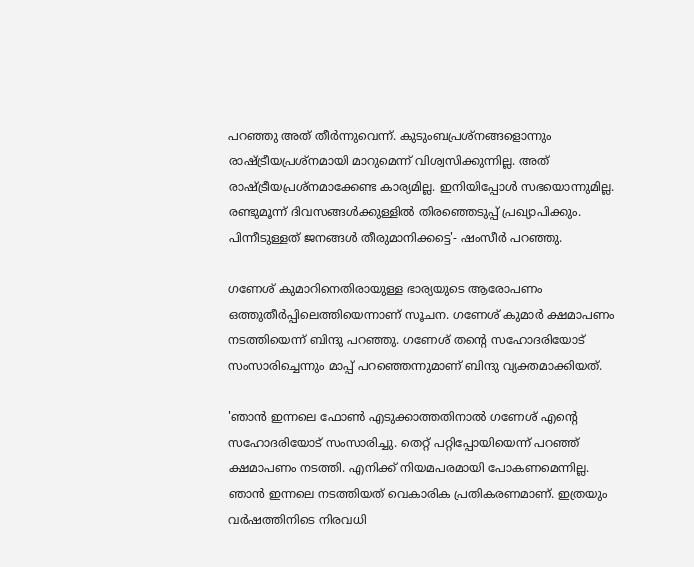പറഞ്ഞു അത് തീർന്നുവെന്ന്. കുടുംബപ്രശ്നങ്ങളൊന്നും രാഷ്ട്രീയപ്രശ്നമായി മാറുമെന്ന് വിശ്വസിക്കുന്നില്ല. അത് രാഷ്ട്രീയപ്രശ്നമാക്കേണ്ട കാര്യമില്ല. ഇനിയിപ്പോൾ സഭയൊന്നുമില്ല. രണ്ടുമൂന്ന് ദിവസങ്ങൾക്കുള്ളിൽ തിരഞ്ഞെടുപ്പ് പ്രഖ്യാപിക്കും. പിന്നീടുള്ളത് ജനങ്ങൾ തീരുമാനിക്കട്ടെ'- ഷംസീർ പറഞ്ഞു.

ഗണേശ് കുമാറിനെതിരായുള്ള ഭാര്യയുടെ ആരോപണം ഒത്തുതീർപ്പിലെത്തിയെന്നാണ് സൂചന. ഗണേശ് കുമാർ ക്ഷമാപണം നടത്തിയെന്ന് ബിന്ദു പറഞ്ഞു. ഗണേശ് തന്റെ സഹോദരിയോട് സംസാരിച്ചെന്നും മാപ്പ് പറഞ്ഞെന്നുമാണ് ബിന്ദു വ്യക്തമാക്കിയത്.

'ഞാൻ ഇന്നലെ ഫോൺ എടുക്കാത്തതിനാൽ ഗണേശ് എന്റെ സഹോദരിയോട് സംസാരിച്ചു. തെറ്റ് പറ്റിപ്പോയിയെന്ന് പറഞ്ഞ് ക്ഷമാപണം നടത്തി. എനിക്ക് നിയമപരമായി പോകണമെന്നില്ല. ഞാൻ ഇന്നലെ നടത്തിയത് വെകാരിക പ്രതികരണമാണ്. ഇത്രയും വർഷത്തിനിടെ നിരവധി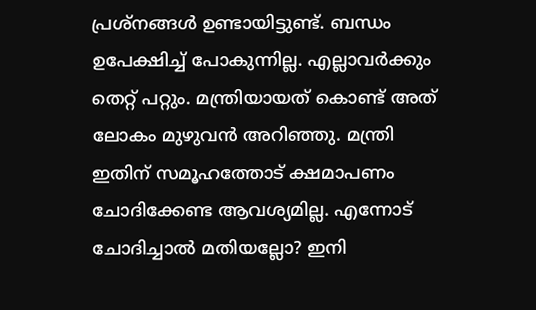പ്രശ്നങ്ങൾ ഉണ്ടായിട്ടുണ്ട്. ബന്ധം ഉപേക്ഷിച്ച് പോകുന്നില്ല. എല്ലാവർക്കും തെറ്റ് പറ്റും. മന്ത്രിയായത് കൊണ്ട് അത് ലോകം മുഴുവൻ അറിഞ്ഞു. മന്ത്രി ഇതിന് സമൂഹത്തോട് ക്ഷമാപണം ചോദിക്കേണ്ട ആവശ്യമില്ല. എന്നോട് ചോദിച്ചാൽ മതിയല്ലോ? ഇനി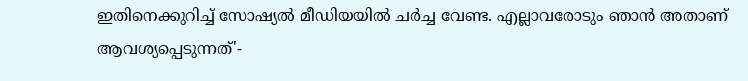ഇതിനെക്കുറിച്ച് സോഷ്യൽ മീഡിയയിൽ ചർച്ച വേണ്ട. എല്ലാവരോടും ഞാൻ അതാണ് ആവശ്യപ്പെടുന്നത്'-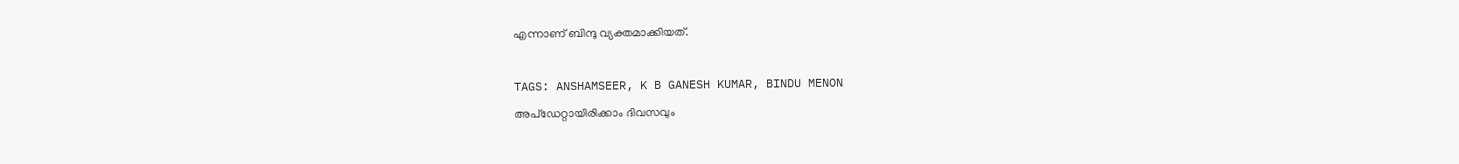എന്നാണ് ബിന്ദു വ്യക്തമാക്കിയത്.

TAGS: ANSHAMSEER, K B GANESH KUMAR, BINDU MENON
അപ്ഡേറ്റായിരിക്കാം ദിവസവും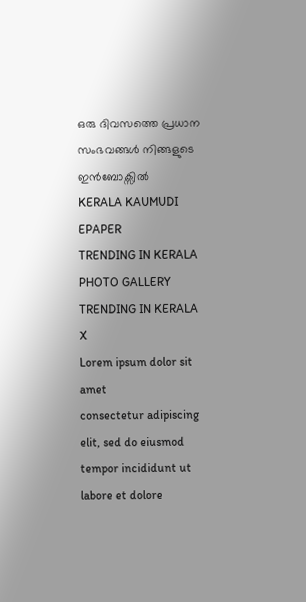ഒരു ദിവസത്തെ പ്രധാന സംഭവങ്ങൾ നിങ്ങളുടെ ഇൻബോക്സിൽ
KERALA KAUMUDI EPAPER
TRENDING IN KERALA
PHOTO GALLERY
TRENDING IN KERALA
X
Lorem ipsum dolor sit amet
consectetur adipiscing elit, sed do eiusmod tempor incididunt ut labore et dolore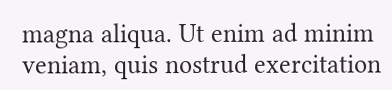magna aliqua. Ut enim ad minim veniam, quis nostrud exercitation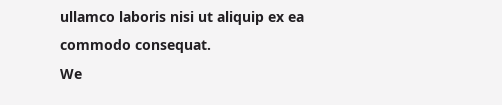ullamco laboris nisi ut aliquip ex ea commodo consequat.
We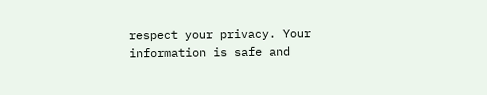respect your privacy. Your information is safe and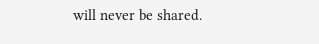will never be shared.